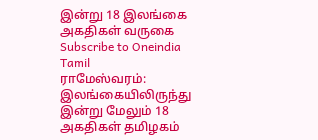இன்று 18 இலங்கை அகதிகள் வருகை
Subscribe to Oneindia Tamil
ராமேஸ்வரம்:
இலங்கையிலிருந்து இன்று மேலும் 18 அகதிகள் தமிழகம்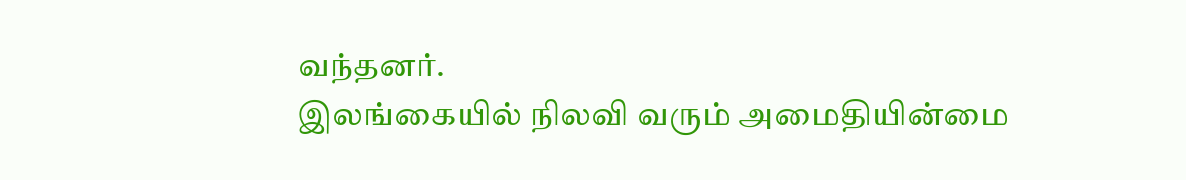வந்தனர்.
இலங்கையில் நிலவி வரும் அமைதியின்மை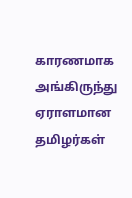காரணமாக அங்கிருந்து ஏராளமான தமிழர்கள்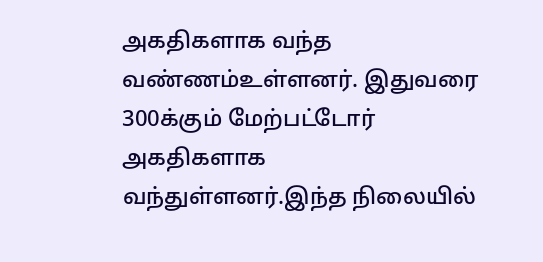அகதிகளாக வந்த வண்ணம்உள்ளனர். இதுவரை 300க்கும் மேற்பட்டோர் அகதிகளாக வந்துள்ளனர்.இந்த நிலையில்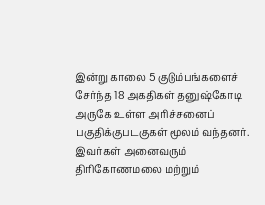இன்று காலை 5 குடும்பங்களைச் சேர்ந்த 18 அகதிகள் தனுஷ்கோடி அருகே உள்ள அரிச்சனைப் பகுதிக்குபடகுகள் மூலம் வந்தனர். இவர்கள் அனைவரும் திரிகோணமலை மற்றும்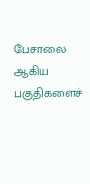பேசாலை ஆகிய பகுதிகளைச்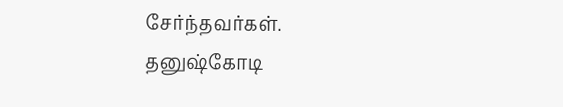சேர்ந்தவர்கள்.
தனுஷ்கோடி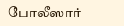போலீஸார்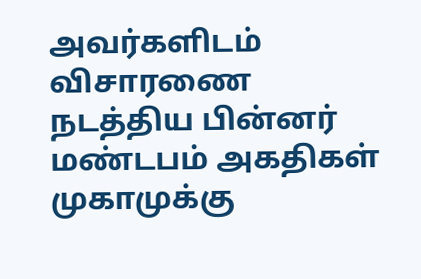அவர்களிடம் விசாரணை நடத்திய பின்னர் மண்டபம் அகதிகள் முகாமுக்கு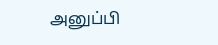அனுப்பி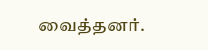வைத்தனர்.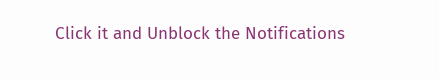Click it and Unblock the Notifications